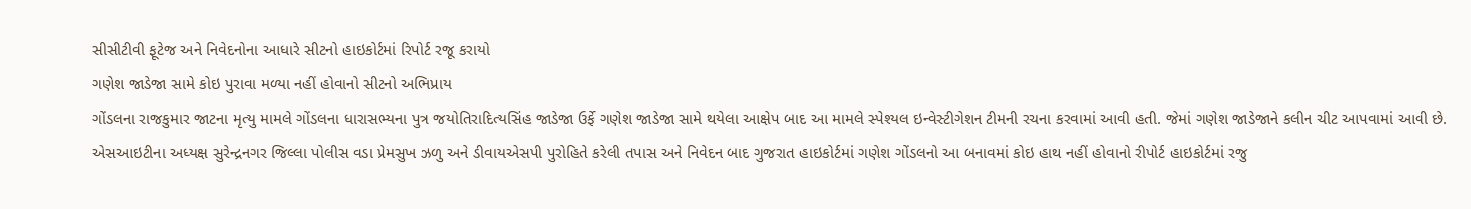સીસીટીવી ફૂટેજ અને નિવેદનોના આધારે સીટનો હાઇકોર્ટમાં રિપોર્ટ રજૂ કરાયો
ગણેશ જાડેજા સામે કોઇ પુરાવા મળ્યા નહીં હોવાનો સીટનો અભિપ્રાય
ગોંડલના રાજકુમાર જાટના મૃત્યુ મામલે ગોંડલના ધારાસભ્યના પુત્ર જયોતિરાદિત્યસિંહ જાડેજા ઉર્ફે ગણેશ જાડેજા સામે થયેલા આક્ષેપ બાદ આ મામલે સ્પેશ્યલ ઇન્વેસ્ટીગેશન ટીમની રચના કરવામાં આવી હતી. જેમાં ગણેશ જાડેજાને કલીન ચીટ આપવામાં આવી છે. એસઆઇટીના અધ્યક્ષ સુરેન્દ્રનગર જિલ્લા પોલીસ વડા પ્રેમસુખ ઝળુ અને ડીવાયએસપી પુરોહિતે કરેલી તપાસ અને નિવેદન બાદ ગુજરાત હાઇકોર્ટમાં ગણેશ ગોંડલનો આ બનાવમાં કોઇ હાથ નહીં હોવાનો રીપોર્ટ હાઇકોર્ટમાં રજુ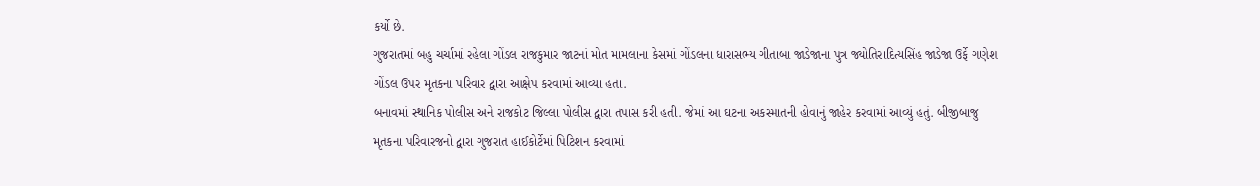કર્યો છે.
ગુજરાતમાં બહુ ચર્ચામાં રહેલા ગોંડલ રાજકુમાર જાટનાં મોત મામલાના કેસમાં ગોંડલના ધારાસભ્ય ગીતાબા જાડેજાના પુત્ર જ્યોતિરાદિત્યસિંહ જાડેજા ઉર્ફે ગણેશ ગોંડલ ઉપર મૃતકના પરિવાર દ્વારા આક્ષેપ કરવામાં આવ્યા હતા.
બનાવમાં સ્થાનિક પોલીસ અને રાજકોટ જિલ્લા પોલીસ દ્વારા તપાસ કરી હતી. જેમાં આ ઘટના અકસ્માતની હોવાનું જાહેર કરવામાં આવ્યું હતું. બીજીબાજુ મૃતકના પરિવારજનો દ્વારા ગુજરાત હાઈકોર્ટેમાં પિટિશન કરવામાં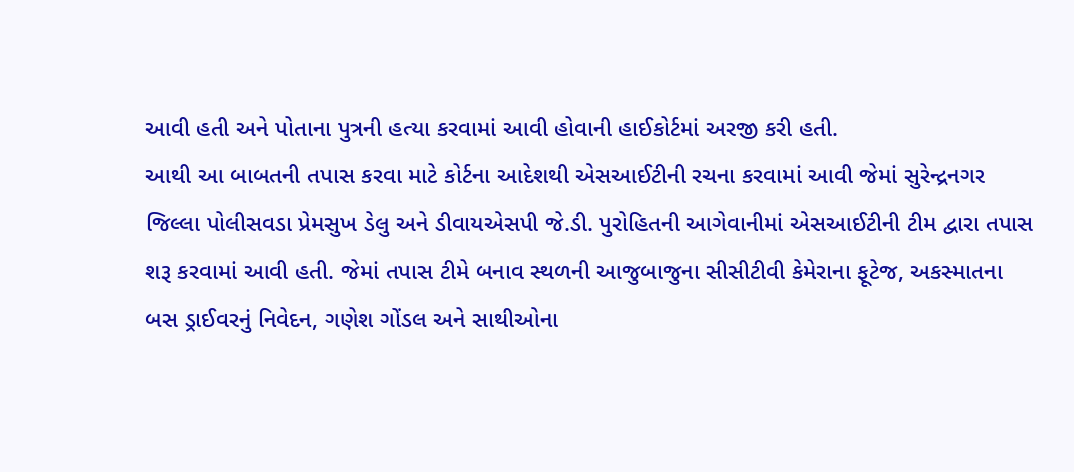આવી હતી અને પોતાના પુત્રની હત્યા કરવામાં આવી હોવાની હાઈકોર્ટમાં અરજી કરી હતી.
આથી આ બાબતની તપાસ કરવા માટે કોર્ટના આદેશથી એસઆઈટીની રચના કરવામાં આવી જેમાં સુરેન્દ્રનગર જિલ્લા પોલીસવડા પ્રેમસુખ ડેલુ અને ડીવાયએસપી જે.ડી. પુરોહિતની આગેવાનીમાં એસઆઈટીની ટીમ દ્વારા તપાસ શરૂ કરવામાં આવી હતી. જેમાં તપાસ ટીમે બનાવ સ્થળની આજુબાજુના સીસીટીવી કેમેરાના ફૂટેજ, અકસ્માતના બસ ડ્રાઈવરનું નિવેદન, ગણેશ ગોંડલ અને સાથીઓના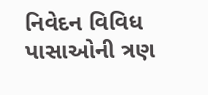નિવેદન વિવિધ પાસાઓની ત્રણ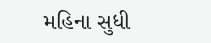મહિના સુધી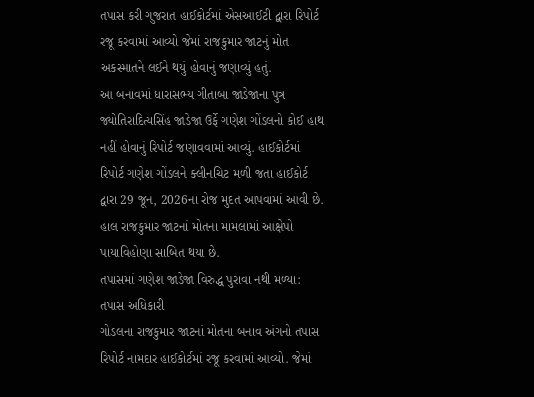તપાસ કરી ગુજરાત હાઈકોર્ટમાં એસઆઈટી દ્વારા રિપોર્ટ રજૂ કરવામાં આવ્યો જેમાં રાજકુમાર જાટનું મોત અકસ્માતને લઈને થયું હોવાનું જણાવ્યું હતું.
આ બનાવમાં ધારાસભ્ય ગીતાબા જાડેજાના પુત્ર જ્યોતિરાદિત્યસિંહ જાડેજા ઉર્ફે ગણેશ ગોંડલનો કોઈ હાથ નહીં હોવાનું રિપોર્ટ જણાવવામાં આવ્યું. હાઈકોર્ટમાં રિપોર્ટ ગણેશ ગોંડલને ક્લીનચિટ મળી જતા હાઈકોર્ટ દ્વારા 29 જૂન, 2026ના રોજ મુદત આપવામાં આવી છે. હાલ રાજકુમાર જાટનાં મોતના મામલામાં આક્ષેપો પાયાવિહોણા સાબિત થયા છે.
તપાસમાં ગણેશ જાડેજા વિરુદ્ધ પુરાવા નથી મળ્યા: તપાસ અધિકારી
ગોડલના રાજકુમાર જાટનાં મોતના બનાવ અંગનો તપાસ રિપોર્ટ નામદાર હાઈકોર્ટમાં રજૂ કરવામાં આવ્યો. જેમાં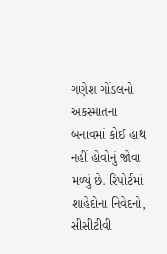ગણેશ ગોંડલનો અકસ્માતના બનાવમાં કોઈ હાથ નહીં હોવોનું જોવા મળ્યું છે. રિપોર્ટમાં શાહેદોના નિવેદનો, સીસીટીવી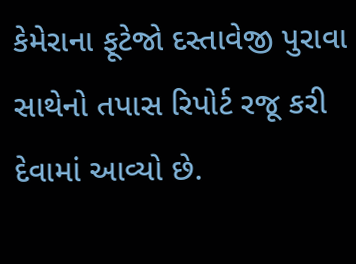કેમેરાના ફૂટેજો દસ્તાવેજી પુરાવા સાથેનો તપાસ રિપોર્ટ રજૂ કરી દેવામાં આવ્યો છે.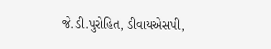જે.ડી.પુરોહિત, ડીવાયએસપી,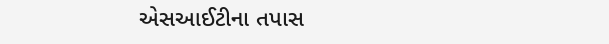એસઆઈટીના તપાસ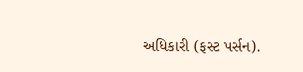અધિકારી (ફસ્ટ પર્સન).